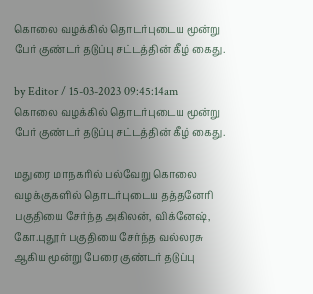கொலை வழக்கில் தொடர்புடைய மூன்று பேர் குண்டர் தடுப்பு சட்டத்தின் கீழ் கைது.

by Editor / 15-03-2023 09:45:14am
கொலை வழக்கில் தொடர்புடைய மூன்று பேர் குண்டர் தடுப்பு சட்டத்தின் கீழ் கைது.

மதுரை மாநகரில் பல்வேறு கொலை வழக்குகளில் தொடர்புடைய தத்தனேரி பகுதியை சேர்ந்த அகிலன், விக்னேஷ், கோ.புதூர் பகுதியை சேர்ந்த வல்லரசு ஆகிய மூன்று பேரை குண்டர் தடுப்பு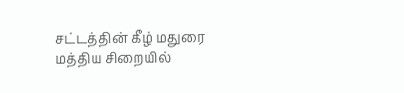சட்டத்தின் கீழ் மதுரை மத்திய சிறையில்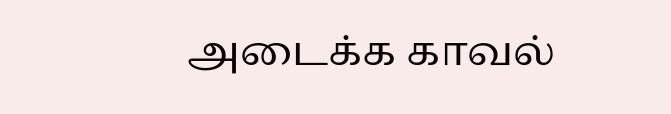அடைக்க காவல்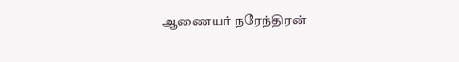ஆணையர் நரேந்திரன்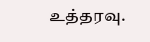உத்தரவு.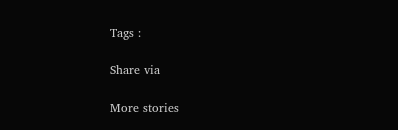Tags :

Share via

More stories